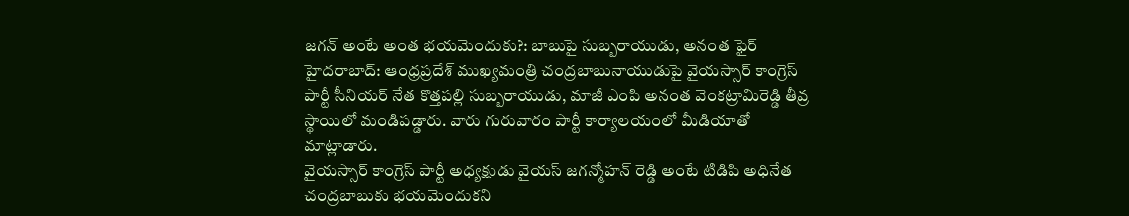జగన్ అంటే అంత భయమెందుకు?: బాబుపై సుబ్బరాయుడు, అనంత ఫైర్
హైదరాబాద్: ఆంధ్రప్రదేశ్ ముఖ్యమంత్రి చంద్రబాబునాయుడుపై వైయస్సార్ కాంగ్రెస్ పార్టీ సీనియర్ నేత కొత్తపల్లి సుబ్బరాయుడు, మాజీ ఎంపి అనంత వెంకట్రామిరెడ్డి తీవ్ర స్థాయిలో మండిపడ్డారు. వారు గురువారం పార్టీ కార్యాలయంలో మీడియాతో మాట్లాడారు.
వైయస్సార్ కాంగ్రెస్ పార్టీ అధ్యక్షుడు వైయస్ జగన్మోహన్ రెడ్డి అంటే టిడిపి అధినేత చంద్రబాబుకు భయమెందుకని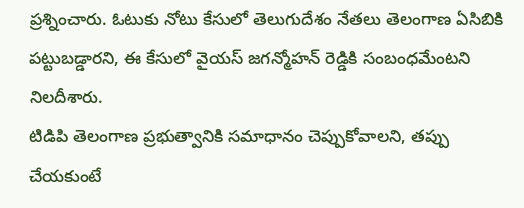ప్రశ్నించారు. ఓటుకు నోటు కేసులో తెలుగుదేశం నేతలు తెలంగాణ ఏసిబికి పట్టుబడ్డారని, ఈ కేసులో వైయస్ జగన్మోహన్ రెడ్డికి సంబంధమేంటని నిలదీశారు.
టిడిపి తెలంగాణ ప్రభుత్వానికి సమాధానం చెప్పుకోవాలని, తప్పు చేయకుంటే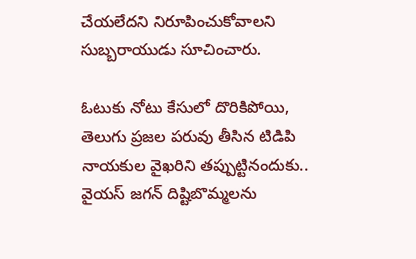చేయలేదని నిరూపించుకోవాలని సుబ్బరాయుడు సూచించారు.

ఓటుకు నోటు కేసులో దొరికిపోయి, తెలుగు ప్రజల పరువు తీసిన టిడిపి నాయకుల వైఖరిని తప్పుట్టినందుకు.. వైయస్ జగన్ దిష్టిబొమ్మలను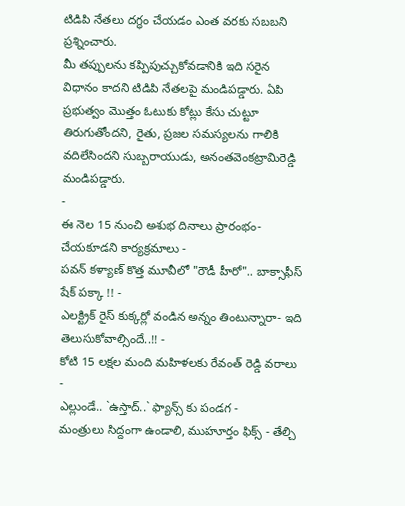టిడిపి నేతలు దగ్ధం చేయడం ఎంత వరకు సబబని ప్రశ్నించారు.
మీ తప్పులను కప్పిపుచ్చుకోవడానికి ఇది సరైన విధానం కాదని టిడిపి నేతలపై మండిపడ్డారు. ఏపి ప్రభుత్వం మొత్తం ఓటుకు కోట్లు కేసు చుట్టూ తిరుగుతోందని, రైతు, ప్రజల సమస్యలను గాలికి వదిలేసిందని సుబ్బరాయుడు, అనంతవెంకట్రామిరెడ్డి మండిపడ్డారు.
-
ఈ నెల 15 నుంచి అశుభ దినాలు ప్రారంభం- చేయకూడని కార్యక్రమాలు -
పవన్ కళ్యాణ్ కొత్త మూవీలో "రౌడీ హీరో".. బాక్సాఫీస్ షేక్ పక్కా !! -
ఎలక్ట్రిక్ రైస్ కుక్కర్లో వండిన అన్నం తింటున్నారా- ఇది తెలుసుకోవాల్సిందే..!! -
కోటి 15 లక్షల మంది మహిళలకు రేవంత్ రెడ్డి వరాలు -
ఎల్లుండే.. `ఉస్తాద్..` ఫ్యాన్స్ కు పండగ -
మంత్రులు సిద్దంగా ఉండాలి, ముహూర్తం ఫిక్స్ - తేల్చి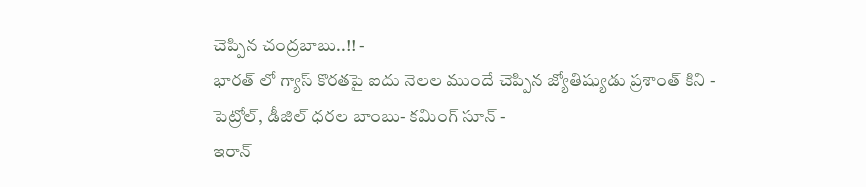చెప్పిన చంద్రబాబు..!! -
భారత్ లో గ్యాస్ కొరతపై ఐదు నెలల ముందే చెప్పిన జ్యోతిష్యుడు ప్రశాంత్ కిని -
పెట్రోల్, డీజిల్ ధరల బాంబు- కమింగ్ సూన్ -
ఇరాన్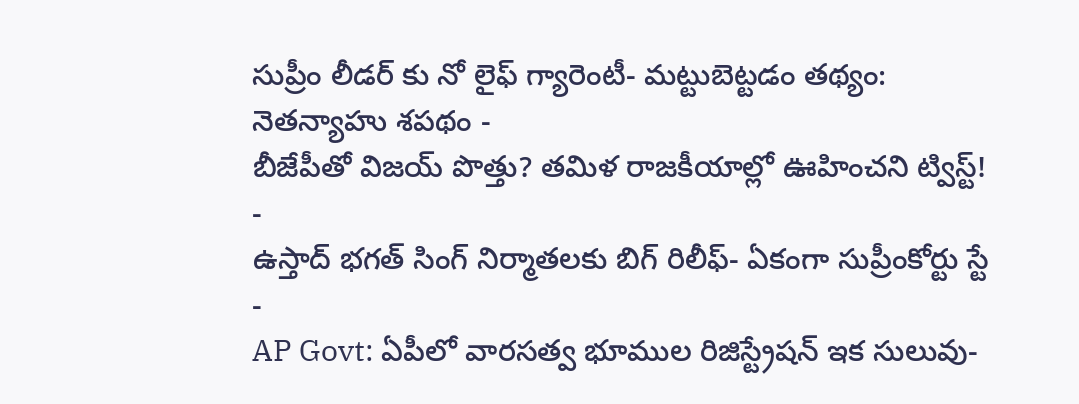సుప్రీం లీడర్ కు నో లైఫ్ గ్యారెంటీ- మట్టుబెట్టడం తథ్యం: నెతన్యాహు శపథం -
బీజేపీతో విజయ్ పొత్తు? తమిళ రాజకీయాల్లో ఊహించని ట్విస్ట్! -
ఉస్తాద్ భగత్ సింగ్ నిర్మాతలకు బిగ్ రిలీఫ్- ఏకంగా సుప్రీంకోర్టు స్టే -
AP Govt: ఏపీలో వారసత్వ భూముల రిజిస్ట్రేషన్ ఇక సులువు-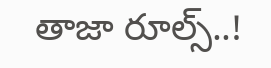తాజా రూల్స్..!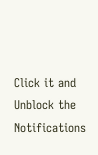Click it and Unblock the Notifications